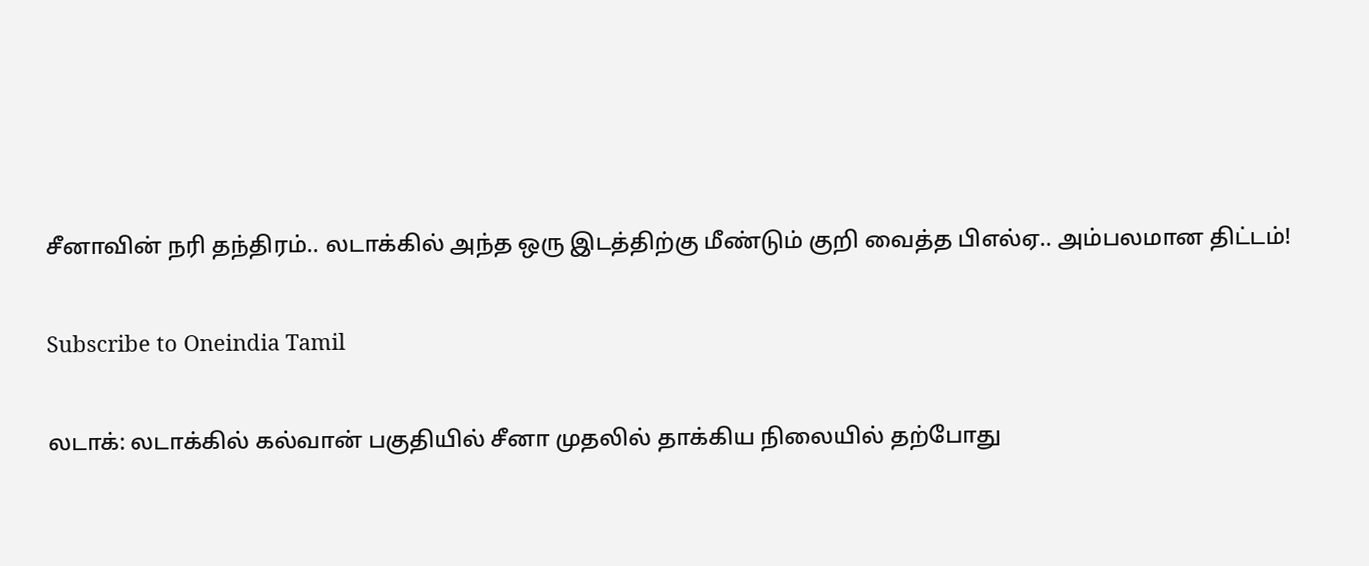சீனாவின் நரி தந்திரம்.. லடாக்கில் அந்த ஒரு இடத்திற்கு மீண்டும் குறி வைத்த பிஎல்ஏ.. அம்பலமான திட்டம்!

Subscribe to Oneindia Tamil

லடாக்: லடாக்கில் கல்வான் பகுதியில் சீனா முதலில் தாக்கிய நிலையில் தற்போது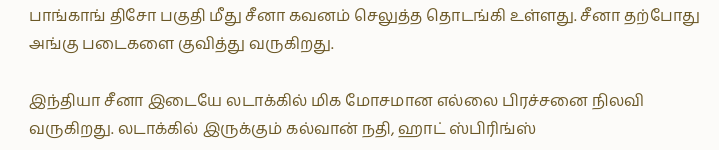பாங்காங் திசோ பகுதி மீது சீனா கவனம் செலுத்த தொடங்கி உள்ளது. சீனா தற்போது அங்கு படைகளை குவித்து வருகிறது.

இந்தியா சீனா இடையே லடாக்கில் மிக மோசமான எல்லை பிரச்சனை நிலவி வருகிறது. லடாக்கில் இருக்கும் கல்வான் நதி, ஹாட் ஸ்பிரிங்ஸ்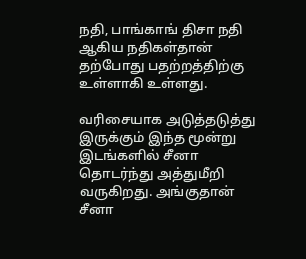நதி, பாங்காங் திசா நதி ஆகிய நதிகள்தான் தற்போது பதற்றத்திற்கு உள்ளாகி உள்ளது.

வரிசையாக அடுத்தடுத்து இருக்கும் இந்த மூன்று இடங்களில் சீனா தொடர்ந்து அத்துமீறி வருகிறது. அங்குதான் சீனா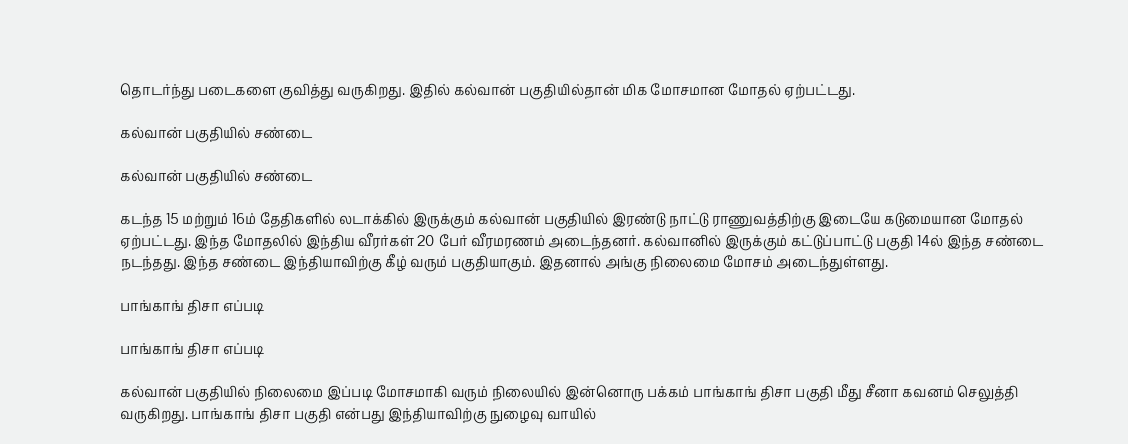தொடர்ந்து படைகளை குவித்து வருகிறது. இதில் கல்வான் பகுதியில்தான் மிக மோசமான மோதல் ஏற்பட்டது.

கல்வான் பகுதியில் சண்டை

கல்வான் பகுதியில் சண்டை

கடந்த 15 மற்றும் 16ம் தேதிகளில் லடாக்கில் இருக்கும் கல்வான் பகுதியில் இரண்டு நாட்டு ராணுவத்திற்கு இடையே கடுமையான மோதல் ஏற்பட்டது. இந்த மோதலில் இந்திய வீரர்கள் 20 பேர் வீரமரணம் அடைந்தனர். கல்வானில் இருக்கும் கட்டுப்பாட்டு பகுதி 14ல் இந்த சண்டை நடந்தது. இந்த சண்டை இந்தியாவிற்கு கீழ் வரும் பகுதியாகும். இதனால் அங்கு நிலைமை மோசம் அடைந்துள்ளது.

பாங்காங் திசா எப்படி

பாங்காங் திசா எப்படி

கல்வான் பகுதியில் நிலைமை இப்படி மோசமாகி வரும் நிலையில் இன்னொரு பக்கம் பாங்காங் திசா பகுதி மீது சீனா கவனம் செலுத்தி வருகிறது. பாங்காங் திசா பகுதி என்பது இந்தியாவிற்கு நுழைவு வாயில்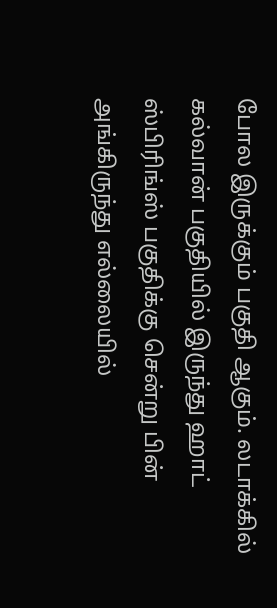போல இருக்கும் பகுதி ஆகும். லடாக்கில் கல்வான் பகுதியில் இருந்து ஹாட் ஸ்பிரிங்ஸ் பகுதிக்கு சென்று பின் அங்கிருந்து எல்லையில்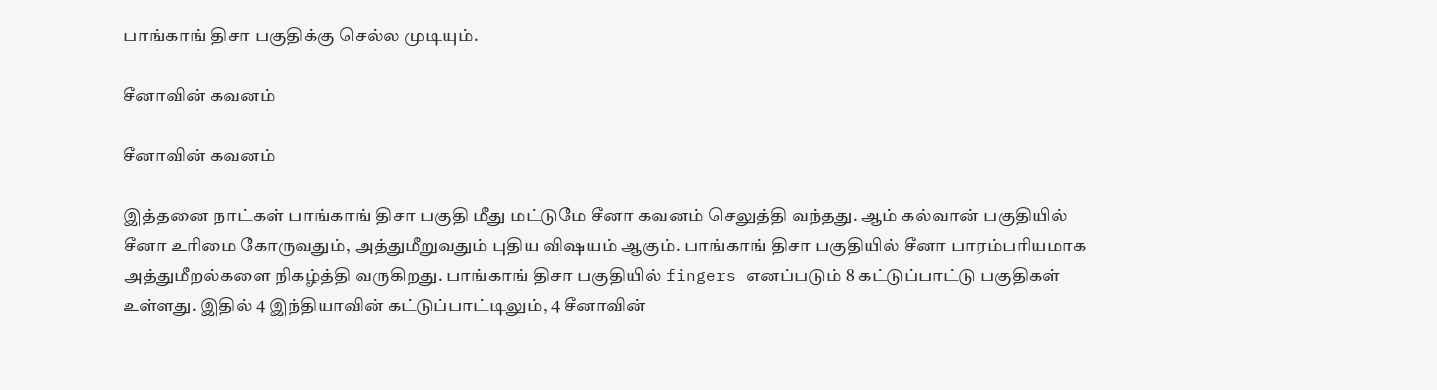பாங்காங் திசா பகுதிக்கு செல்ல முடியும்.

சீனாவின் கவனம்

சீனாவின் கவனம்

இத்தனை நாட்கள் பாங்காங் திசா பகுதி மீது மட்டுமே சீனா கவனம் செலுத்தி வந்தது. ஆம் கல்வான் பகுதியில் சீனா உரிமை கோருவதும், அத்துமீறுவதும் புதிய விஷயம் ஆகும். பாங்காங் திசா பகுதியில் சீனா பாரம்பரியமாக அத்துமீறல்களை நிகழ்த்தி வருகிறது. பாங்காங் திசா பகுதியில் fingers எனப்படும் 8 கட்டுப்பாட்டு பகுதிகள் உள்ளது. இதில் 4 இந்தியாவின் கட்டுப்பாட்டிலும், 4 சீனாவின்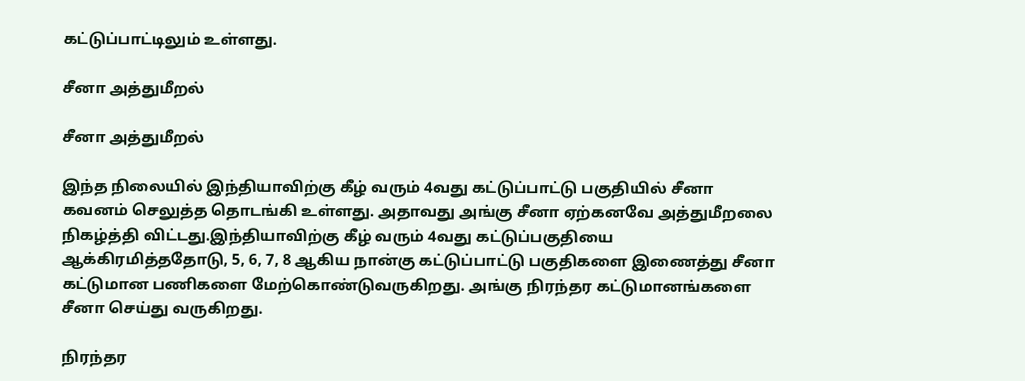கட்டுப்பாட்டிலும் உள்ளது.

சீனா அத்துமீறல்

சீனா அத்துமீறல்

இந்த நிலையில் இந்தியாவிற்கு கீழ் வரும் 4வது கட்டுப்பாட்டு பகுதியில் சீனா கவனம் செலுத்த தொடங்கி உள்ளது. அதாவது அங்கு சீனா ஏற்கனவே அத்துமீறலை நிகழ்த்தி விட்டது.இந்தியாவிற்கு கீழ் வரும் 4வது கட்டுப்பகுதியை ஆக்கிரமித்ததோடு, 5, 6, 7, 8 ஆகிய நான்கு கட்டுப்பாட்டு பகுதிகளை இணைத்து சீனா கட்டுமான பணிகளை மேற்கொண்டுவருகிறது. அங்கு நிரந்தர கட்டுமானங்களை சீனா செய்து வருகிறது.

நிரந்தர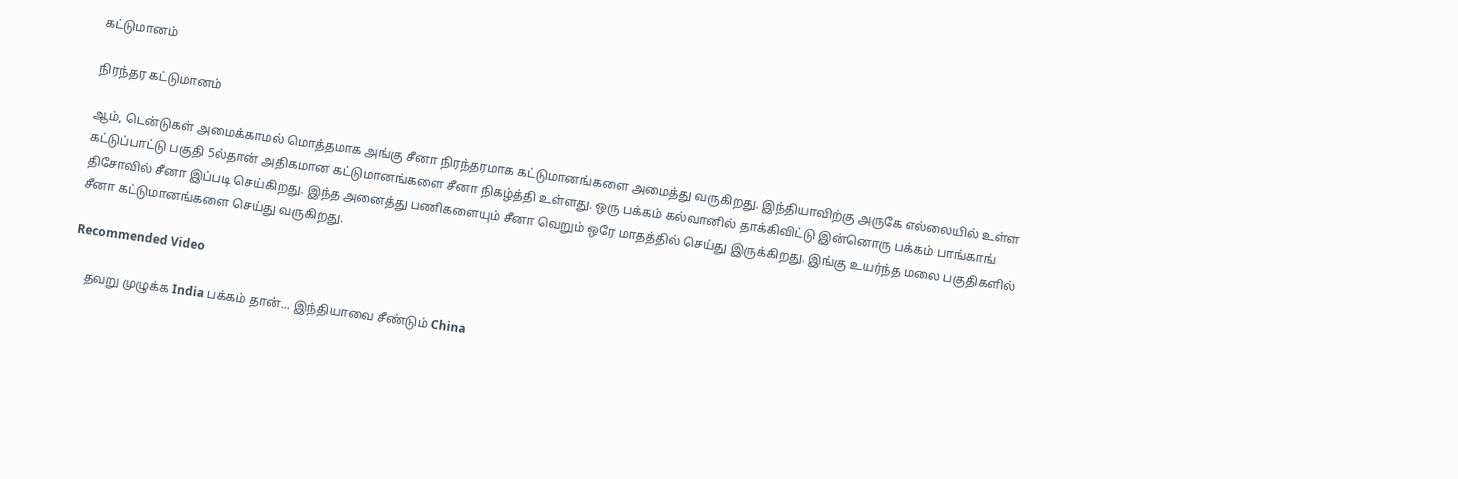கட்டுமானம்

நிரந்தர கட்டுமானம்

ஆம், டென்டுகள் அமைக்காமல் மொத்தமாக அங்கு சீனா நிரந்தரமாக கட்டுமானங்களை அமைத்து வருகிறது. இந்தியாவிற்கு அருகே எல்லையில் உள்ள கட்டுப்பாட்டு பகுதி 5ல்தான் அதிகமான கட்டுமானங்களை சீனா நிகழ்த்தி உள்ளது. ஒரு பக்கம் கல்வானில் தாக்கிவிட்டு இன்னொரு பக்கம் பாங்காங் திசோவில் சீனா இப்படி செய்கிறது. இந்த அனைத்து பணிகளையும் சீனா வெறும் ஒரே மாதத்தில் செய்து இருக்கிறது. இங்கு உயர்ந்த மலை பகுதிகளில் சீனா கட்டுமானங்களை செய்து வருகிறது.

Recommended Video

    தவறு முழுக்க India பக்கம் தான்... இந்தியாவை சீண்டும் China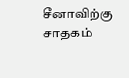சீனாவிற்கு சாதகம்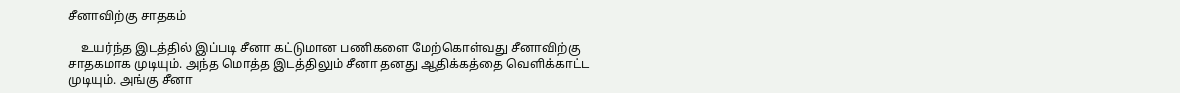சீனாவிற்கு சாதகம்

    உயர்ந்த இடத்தில் இப்படி சீனா கட்டுமான பணிகளை மேற்கொள்வது சீனாவிற்கு சாதகமாக முடியும். அந்த மொத்த இடத்திலும் சீனா தனது ஆதிக்கத்தை வெளிக்காட்ட முடியும். அங்கு சீனா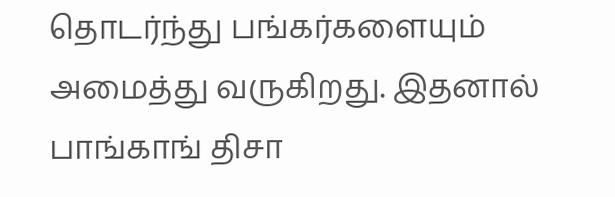தொடர்ந்து பங்கர்களையும் அமைத்து வருகிறது. இதனால் பாங்காங் திசா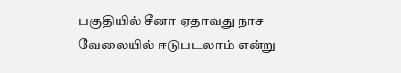பகுதியில் சீனா ஏதாவது நாச வேலையில் ஈடுபடலாம் என்று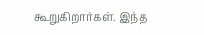கூறுகிறார்கள். இந்த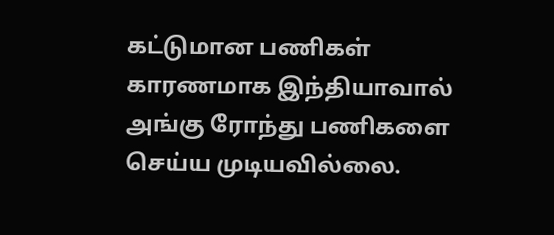கட்டுமான பணிகள் காரணமாக இந்தியாவால் அங்கு ரோந்து பணிகளை செய்ய முடியவில்லை.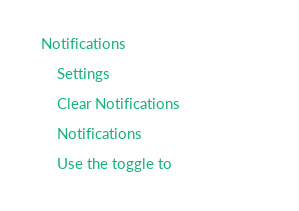Notifications
    Settings
    Clear Notifications
    Notifications
    Use the toggle to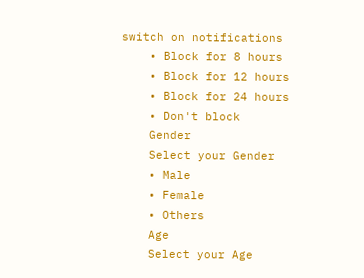switch on notifications
    • Block for 8 hours
    • Block for 12 hours
    • Block for 24 hours
    • Don't block
    Gender
    Select your Gender
    • Male
    • Female
    • Others
    Age
    Select your Age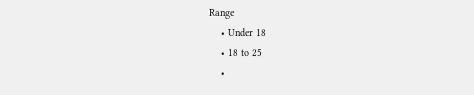Range
    • Under 18
    • 18 to 25
    •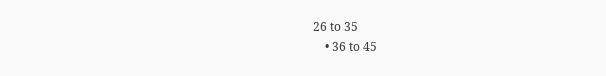26 to 35
    • 36 to 45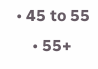• 45 to 55
    • 55+